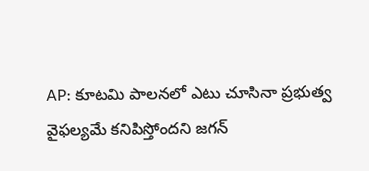AP: కూటమి పాలనలో ఎటు చూసినా ప్రభుత్వ వైఫల్యమే కనిపిస్తోందని జగన్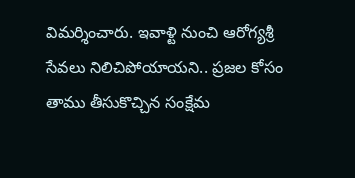విమర్శించారు. ఇవాళ్టి నుంచి ఆరోగ్యశ్రీ సేవలు నిలిచిపోయాయని.. ప్రజల కోసం తాము తీసుకొచ్చిన సంక్షేమ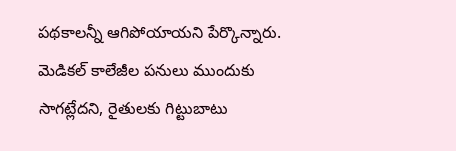పథకాలన్నీ ఆగిపోయాయని పేర్కొన్నారు. మెడికల్ కాలేజీల పనులు ముందుకు సాగట్లేదని, రైతులకు గిట్టుబాటు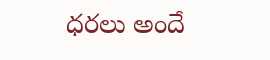ధరలు అందే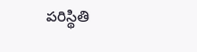పరిస్థితి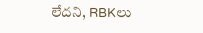లేదని, RBKలు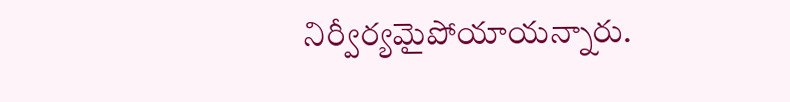నిర్వీర్యమైపోయాయన్నారు.